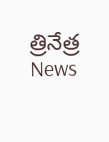త్రినేత్ర News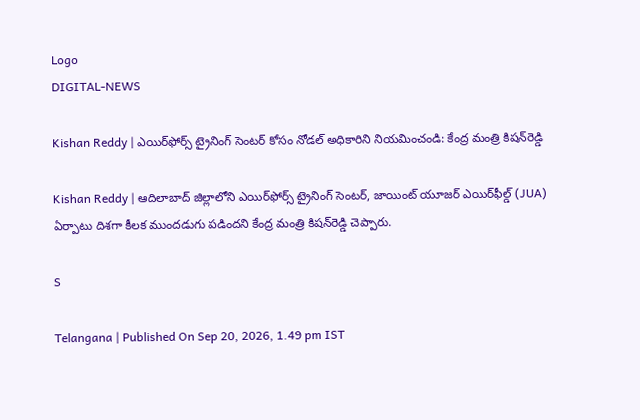Logo
DIGITAL-NEWS

Kishan Reddy | ఎయిర్‌ఫోర్స్ ట్రైనింగ్ సెంటర్ కోసం నోడ‌ల్ అధికారిని నియమించండి: కేంద్ర మంత్రి కిష‌న్‌రెడ్డి

Kishan Reddy | ఆదిలాబాద్‌ జిల్లాలోని ఎయిర్‌ఫోర్స్ ట్రైనింగ్ సెంటర్, జాయింట్ యూజర్ ఎయిర్‌ఫీల్డ్ (JUA) ఏర్పాటు దిశగా కీలక ముందడుగు పడిందని కేంద్ర మంత్రి కిష‌న్‌రెడ్డి చెప్పారు.

S

Telangana | Published On Sep 20, 2026, 1.49 pm IST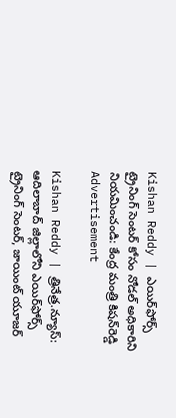Kishan Reddy | ఎయిర్‌ఫోర్స్ ట్రైనింగ్ సెంటర్ కోసం నోడ‌ల్ అధికారిని నియమించండి: కేంద్ర మంత్రి కిష‌న్‌రెడ్డి
Advertisement

Kishan Reddy | త్రినేత్ర‌.న్యూస్‌: ఆదిలాబాద్‌ జిల్లాలోని ఎయిర్‌ఫోర్స్ ట్రైనింగ్ సెంటర్, జాయింట్ యూజర్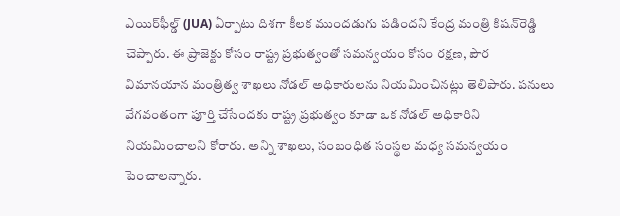ఎయిర్‌ఫీల్డ్ (JUA) ఏర్పాటు దిశగా కీలక ముందడుగు పడిందని కేంద్ర మంత్రి కిష‌న్‌రెడ్డి చెప్పారు. ఈ ప్రాజెక్టు కోసం రాష్ట్ర ప్రభుత్వంతో సమన్వయం కోసం రక్షణ, పౌర విమానయాన మంత్రిత్వ శాఖలు నోడల్ అధికారులను నియ‌మించిన‌ట్లు తెలిపారు. ప‌నులు వేగ‌వంతంగా పూర్తి చేసేంద‌కు రాష్ట్ర ప్ర‌భుత్వం కూడా ఒక నోడ‌ల్ అధికారిని నియమించాల‌ని కోరారు. అన్ని శాఖలు, సంబంధిత సంస్థల మధ్య సమన్వయం పెంచాల‌న్నారు.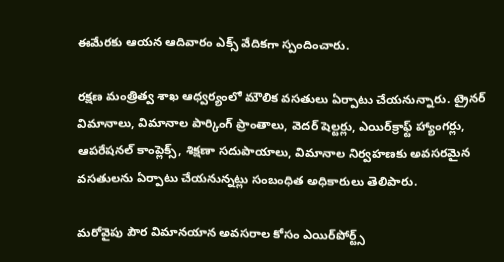ఈమేర‌కు ఆయ‌న ఆదివారం ఎక్స్ వేదిక‌గా స్పందించారు.

రక్షణ మంత్రిత్వ శాఖ ఆధ్వర్యంలో మౌలిక వ‌స‌తులు ఏర్పాటు చేయ‌నున్నారు. ట్రైనర్ విమానాలు, విమానాల పార్కింగ్ ప్రాంతాలు, వెదర్ షెల్టర్లు, ఎయిర్‌క్రాఫ్ట్ హ్యాంగర్లు, ఆపరేషనల్ కాంప్లెక్స్, శిక్షణా సదుపాయాలు, విమానాల నిర్వహణకు అవసరమైన వసతులను ఏర్పాటు చేయ‌నున్న‌ట్లు సంబంధిత అధికారులు తెలిపారు.

మరోవైపు పౌర విమానయాన అవసరాల కోసం ఎయిర్‌పోర్ట్స్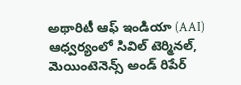అథారిటీ ఆఫ్ ఇండియా (AAI) ఆధ్వర్యంలో సివిల్ టెర్మినల్, మెయింటెనెన్స్ అండ్ రిపేర్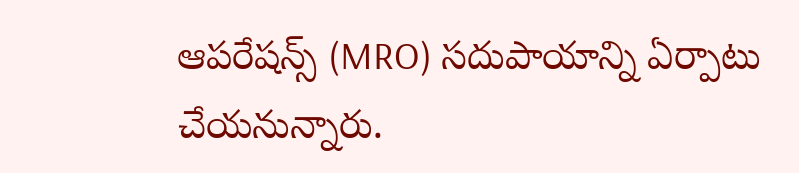ఆపరేషన్స్ (MRO) సదుపాయాన్ని ఏర్పాటు చేయనున్నారు.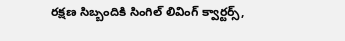రక్షణ సిబ్బందికి సింగిల్ లివింగ్ క్వార్టర్స్,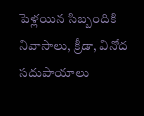పెళ్ల‌యిన‌ సిబ్బందికి నివాసాలు, క్రీడా, వినోద సదుపాయాలు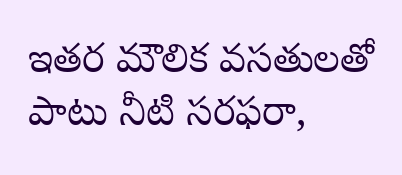ఇతర మౌలిక వసతులతో పాటు నీటి సరఫరా,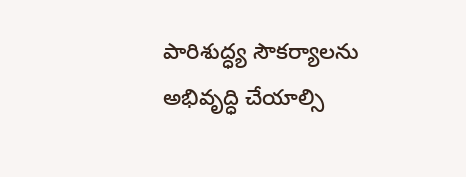పారిశుద్ధ్య సౌకర్యాలను అభివృద్ధి చేయాల్సి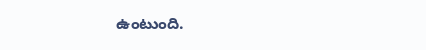ఉంటుంది.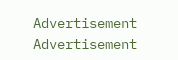Advertisement
Advertisement